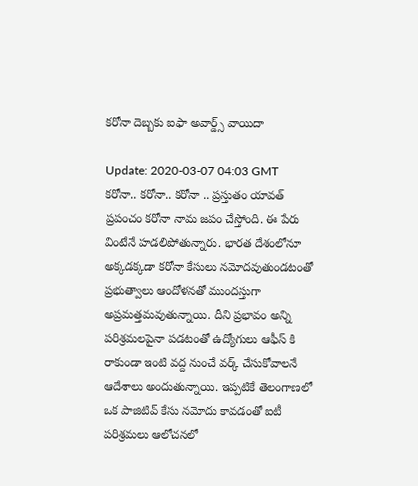క‌రోనా దెబ్బ‌కు ఐఫా అవార్డ్స్ వాయిదా

Update: 2020-03-07 04:03 GMT
క‌రోనా.. క‌రోనా.. క‌రోనా .. ప్ర‌స్తుతం యావ‌త్ ప్ర‌పంచం క‌రోనా నామ జ‌పం చేస్తోంది. ఈ పేరు వింటేనే హ‌డ‌లిపోతున్నారు. భారత దేశంలోనూ అక్క‌డ‌క్క‌డా క‌రోనా కేసులు నమోద‌వుతుండ‌టంతో ప్ర‌భుత్వాలు ఆందోళ‌న‌తో ముంద‌స్తుగా అప్ర‌మ‌త్త‌మ‌వుతున్నాయి. దీని ప్ర‌భావం అన్ని ప‌రిశ్ర‌మ‌ల‌పైనా ప‌డ‌టంతో ఉద్యోగులు ఆఫీస్ కి రాకుండా ఇంటి వ‌ద్ద నుంచే వ‌ర్క్ చేసుకోవాల‌నే ఆదేశాలు అందుతున్నాయి. ఇప్ప‌టికే తెలంగాణ‌లో ఒక పాజిటివ్ కేసు న‌మోదు కావ‌డంతో ఐటీ ప‌రిశ్ర‌మ‌లు ఆలోచ‌న‌లో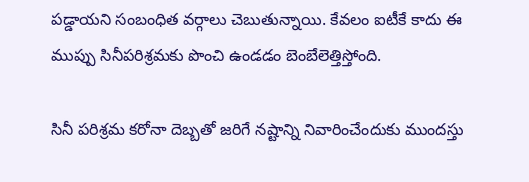ప‌డ్డాయ‌ని సంబంధిత వ‌ర్గాలు చెబుతున్నాయి. కేవ‌లం ఐటీకే కాదు ఈ ముప్పు సినీప‌రిశ్ర‌మ‌కు పొంచి ఉండ‌డం బెంబేలెత్తిస్తోంది.

సినీ ప‌రిశ్ర‌మ క‌రోనా దెబ్బతో జరిగే న‌ష్టాన్ని నివారించేందుకు ముంద‌స్తు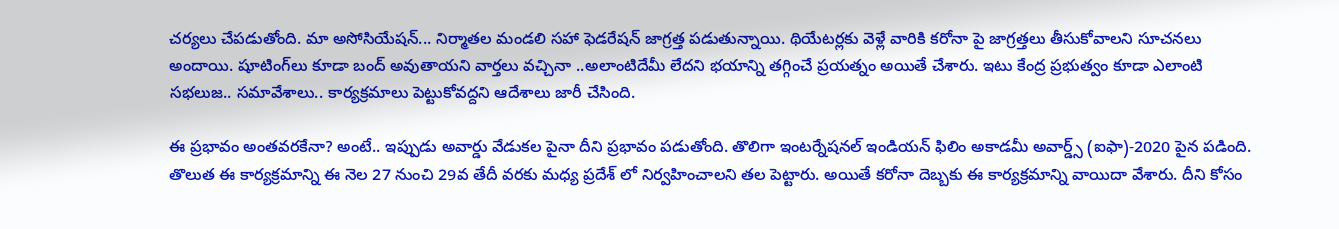చ‌ర్య‌లు చేప‌డుతోంది. మా అసోసియేష‌న్... నిర్మాత‌ల మండ‌లి స‌హా ఫెడ‌రేష‌న్ జాగ్ర‌త్త ప‌డుతున్నాయి. థియేట‌ర్లకు వెళ్లే వారికి క‌రోనా పై జాగ్ర‌త్త‌లు తీసుకోవాల‌ని సూచ‌నలు అందాయి. షూటింగ్‌లు కూడా బంద్ అవుతాయ‌ని వార్త‌లు వ‌చ్చినా ..అలాంటిదేమీ లేద‌ని భ‌యాన్ని త‌గ్గించే ప్ర‌య‌త్నం అయితే చేశారు. ఇటు కేంద్ర ప్ర‌భుత్వం కూడా ఎలాంటి స‌భ‌లుజ‌.. స‌మావేశాలు.. కార్య‌క్ర‌మాలు పెట్టుకోవ‌ద్ద‌ని ఆదేశాలు జారీ చేసింది.

ఈ ప్ర‌భావం అంత‌వ‌ర‌కేనా? అంటే.. ఇప్పుడు అవార్డు వేడుక‌ల‌ పైనా దీని ప్ర‌భావం ప‌డుతోంది. తొలిగా ఇంట‌ర్నేష‌న‌ల్ ఇండియ‌న్ ఫిలిం అకాడ‌మీ అవార్డ్స్ (ఐఫా)-2020 పైన ప‌డింది. తొలుత ఈ కార్య‌క్ర‌మాన్ని ఈ నెల 27 నుంచి 29వ తేదీ వ‌ర‌కు మ‌ధ్య‌ ప్ర‌దేశ్ లో నిర్వ‌హించాల‌ని త‌ల‌ పెట్టారు. అయితే క‌రోనా దెబ్బ‌కు ఈ కార్య‌క్ర‌మాన్ని వాయిదా వేశారు. దీని కోసం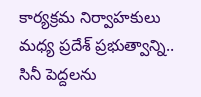కార్య‌క్ర‌మ నిర్వాహ‌కులు మ‌ధ్య‌ ప్ర‌దేశ్ ప్ర‌భుత్వాన్ని.. సినీ పెద్ద‌ల‌ను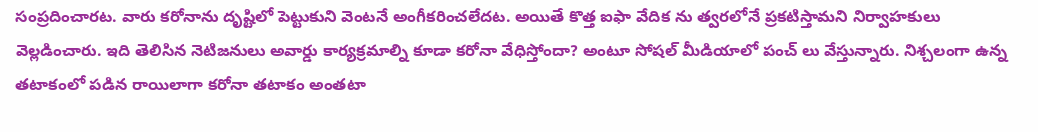సంప్ర‌దించార‌ట‌. వారు క‌రోనాను దృష్టిలో పెట్టుకుని వెంట‌నే అంగీకరించ‌లేద‌ట‌. అయితే కొత్త ఐఫా వేదిక ను త్వ‌ర‌లోనే ప్ర‌క‌టిస్తామ‌ని నిర్వాహ‌కులు వెల్ల‌డించారు. ఇది తెలిసిన నెటిజ‌నులు అవార్డు కార్య‌క్ర‌మాల్ని కూడా క‌రోనా వేధిస్తోందా? అంటూ సోష‌ల్ మీడియాలో పంచ్ లు వేస్తున్నారు. నిశ్చ‌లంగా ఉన్న త‌టాకంలో ప‌డిన రాయిలాగా క‌రోనా త‌టాకం అంత‌టా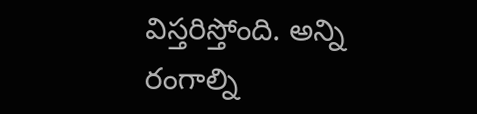విస్త‌రిస్తోంది. అన్ని రంగాల్ని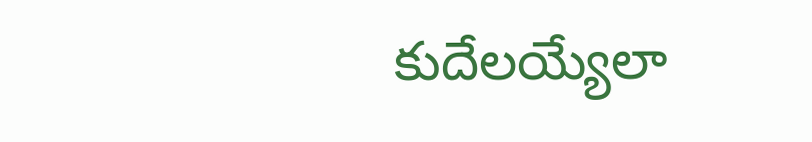కుదేల‌య్యేలా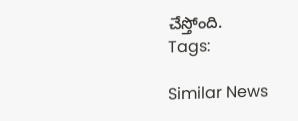చేస్తోంది.
Tags:

Similar News